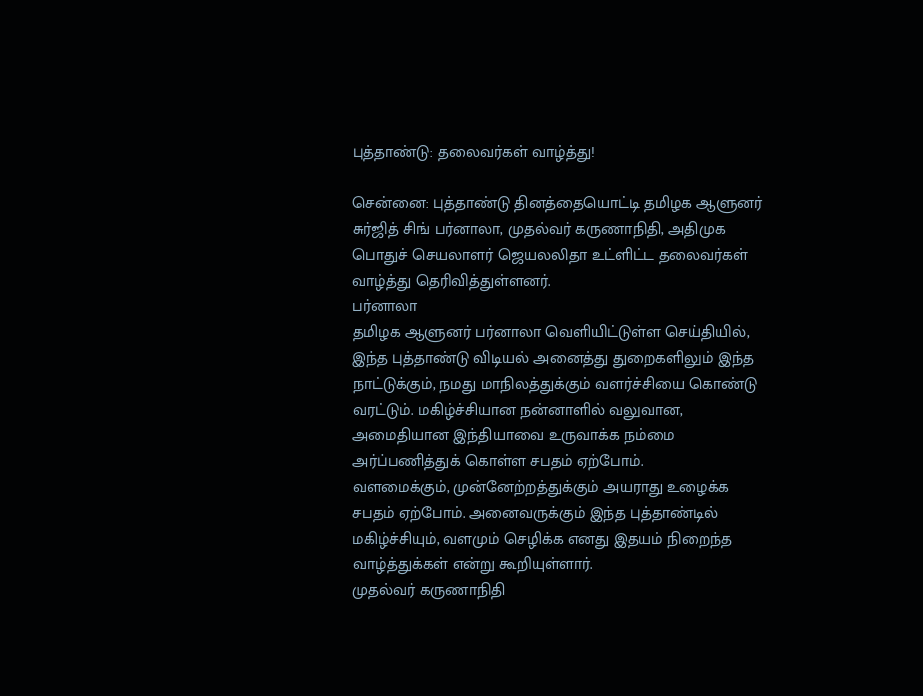புத்தாண்டு: தலைவர்கள் வாழ்த்து!

சென்னை: புத்தாண்டு தினத்தையொட்டி தமிழக ஆளுனர் சுர்ஜித் சிங் பர்னாலா, முதல்வர் கருணாநிதி, அதிமுக பொதுச் செயலாளர் ஜெயலலிதா உட்ளிட்ட தலைவர்கள் வாழ்த்து தெரிவித்துள்ளனர்.
பர்னாலா
தமிழக ஆளுனர் பர்னாலா வெளியிட்டுள்ள செய்தியில்,
இந்த புத்தாண்டு விடியல் அனைத்து துறைகளிலும் இந்த நாட்டுக்கும், நமது மாநிலத்துக்கும் வளர்ச்சியை கொண்டு வரட்டும். மகிழ்ச்சியான நன்னாளில் வலுவான, அமைதியான இந்தியாவை உருவாக்க நம்மை அர்ப்பணித்துக் கொள்ள சபதம் ஏற்போம்.
வளமைக்கும், முன்னேற்றத்துக்கும் அயராது உழைக்க சபதம் ஏற்போம். அனைவருக்கும் இந்த புத்தாண்டில் மகிழ்ச்சியும், வளமும் செழிக்க எனது இதயம் நிறைந்த வாழ்த்துக்கள் என்று கூறியுள்ளார்.
முதல்வர் கருணாநிதி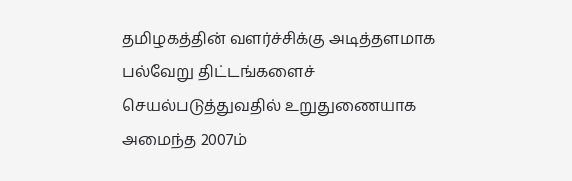தமிழகத்தின் வளர்ச்சிக்கு அடித்தளமாக பல்வேறு திட்டங்களைச் செயல்படுத்துவதில் உறுதுணையாக அமைந்த 2007ம்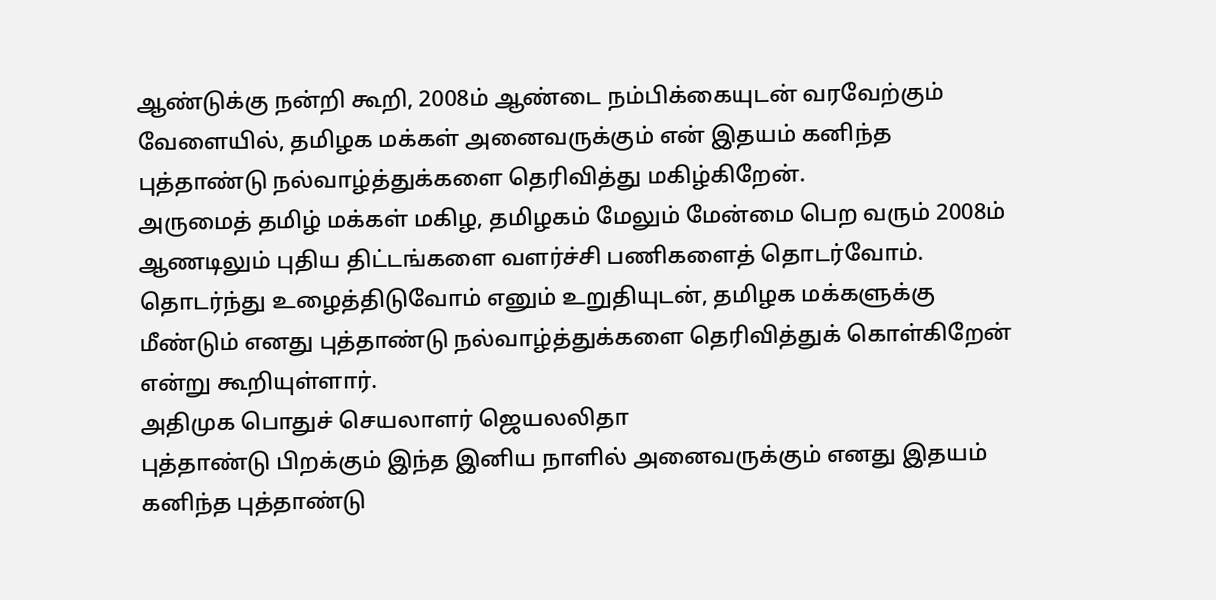ஆண்டுக்கு நன்றி கூறி, 2008ம் ஆண்டை நம்பிக்கையுடன் வரவேற்கும் வேளையில், தமிழக மக்கள் அனைவருக்கும் என் இதயம் கனிந்த புத்தாண்டு நல்வாழ்த்துக்களை தெரிவித்து மகிழ்கிறேன்.
அருமைத் தமிழ் மக்கள் மகிழ, தமிழகம் மேலும் மேன்மை பெற வரும் 2008ம் ஆணடிலும் புதிய திட்டங்களை வளர்ச்சி பணிகளைத் தொடர்வோம். தொடர்ந்து உழைத்திடுவோம் எனும் உறுதியுடன், தமிழக மக்களுக்கு மீண்டும் எனது புத்தாண்டு நல்வாழ்த்துக்களை தெரிவித்துக் கொள்கிறேன் என்று கூறியுள்ளார்.
அதிமுக பொதுச் செயலாளர் ஜெயலலிதா
புத்தாண்டு பிறக்கும் இந்த இனிய நாளில் அனைவருக்கும் எனது இதயம் கனிந்த புத்தாண்டு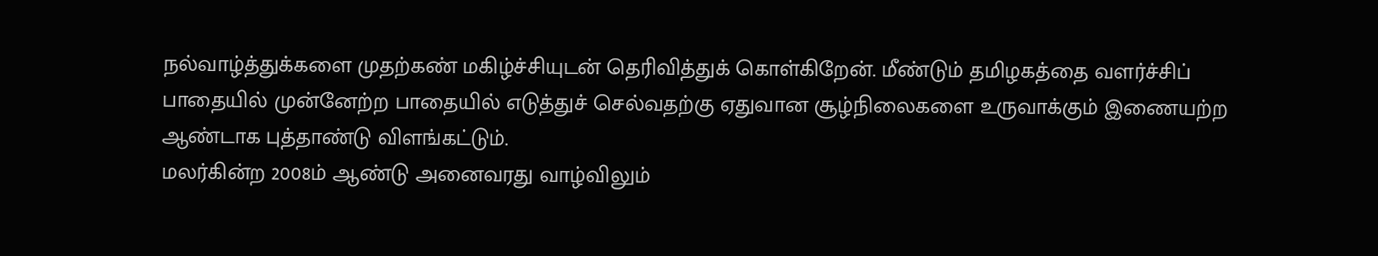நல்வாழ்த்துக்களை முதற்கண் மகிழ்ச்சியுடன் தெரிவித்துக் கொள்கிறேன். மீண்டும் தமிழகத்தை வளர்ச்சிப் பாதையில் முன்னேற்ற பாதையில் எடுத்துச் செல்வதற்கு ஏதுவான சூழ்நிலைகளை உருவாக்கும் இணையற்ற ஆண்டாக புத்தாண்டு விளங்கட்டும்.
மலர்கின்ற 2008ம் ஆண்டு அனைவரது வாழ்விலும்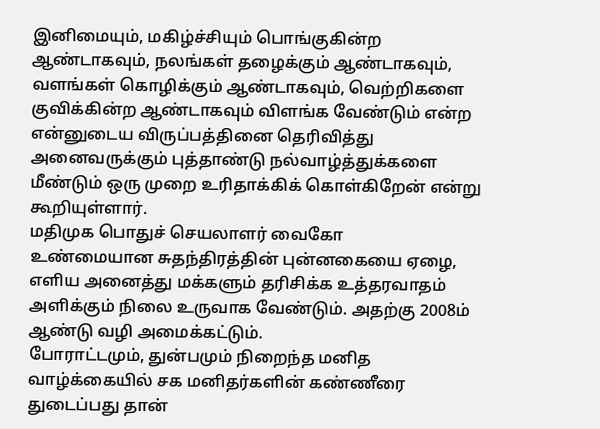இனிமையும், மகிழ்ச்சியும் பொங்குகின்ற ஆண்டாகவும், நலங்கள் தழைக்கும் ஆண்டாகவும், வளங்கள் கொழிக்கும் ஆண்டாகவும், வெற்றிகளை குவிக்கின்ற ஆண்டாகவும் விளங்க வேண்டும் என்ற என்னுடைய விருப்பத்தினை தெரிவித்து அனைவருக்கும் புத்தாண்டு நல்வாழ்த்துக்களை மீண்டும் ஒரு முறை உரிதாக்கிக் கொள்கிறேன் என்று கூறியுள்ளார்.
மதிமுக பொதுச் செயலாளர் வைகோ
உண்மையான சுதந்திரத்தின் புன்னகையை ஏழை, எளிய அனைத்து மக்களும் தரிசிக்க உத்தரவாதம் அளிக்கும் நிலை உருவாக வேண்டும். அதற்கு 2008ம் ஆண்டு வழி அமைக்கட்டும்.
போராட்டமும், துன்பமும் நிறைந்த மனித வாழ்க்கையில் சக மனிதர்களின் கண்ணீரை துடைப்பது தான்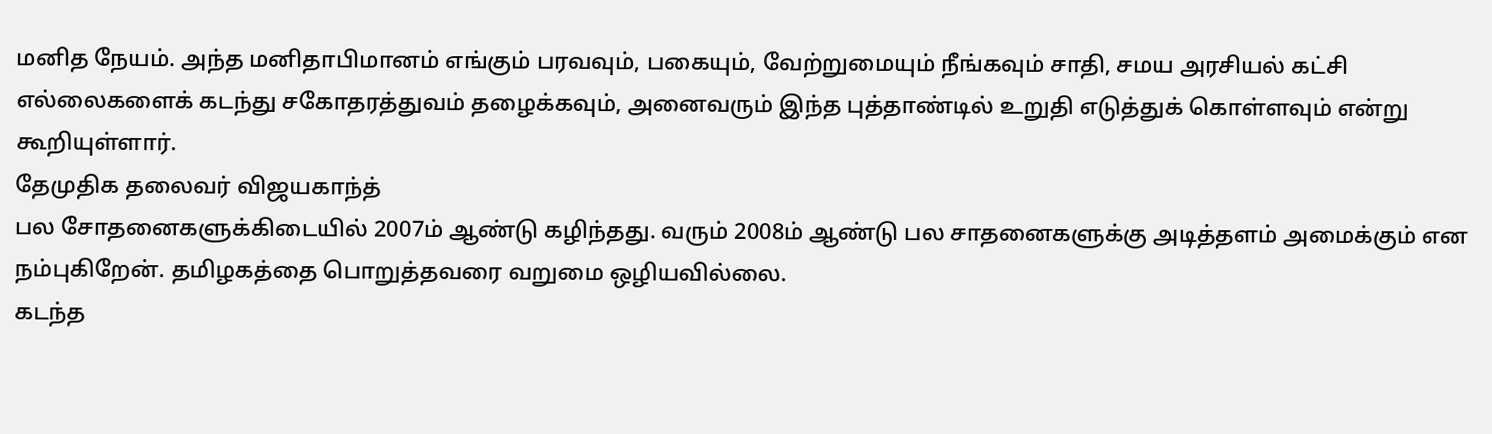மனித நேயம். அந்த மனிதாபிமானம் எங்கும் பரவவும், பகையும், வேற்றுமையும் நீங்கவும் சாதி, சமய அரசியல் கட்சி எல்லைகளைக் கடந்து சகோதரத்துவம் தழைக்கவும், அனைவரும் இந்த புத்தாண்டில் உறுதி எடுத்துக் கொள்ளவும் என்று கூறியுள்ளார்.
தேமுதிக தலைவர் விஜயகாந்த்
பல சோதனைகளுக்கிடையில் 2007ம் ஆண்டு கழிந்தது. வரும் 2008ம் ஆண்டு பல சாதனைகளுக்கு அடித்தளம் அமைக்கும் என நம்புகிறேன். தமிழகத்தை பொறுத்தவரை வறுமை ஒழியவில்லை.
கடந்த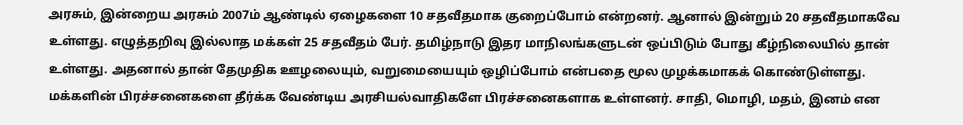அரசும், இன்றைய அரசும் 2007ம் ஆண்டில் ஏழைகளை 10 சதவீதமாக குறைப்போம் என்றனர். ஆனால் இன்றும் 20 சதவீதமாகவே உள்ளது. எழுத்தறிவு இல்லாத மக்கள் 25 சதவீதம் பேர். தமிழ்நாடு இதர மாநிலங்களுடன் ஒப்பிடும் போது கீழ்நிலையில் தான் உள்ளது. அதனால் தான் தேமுதிக ஊழலையும், வறுமையையும் ஒழிப்போம் என்பதை மூல முழக்கமாகக் கொண்டுள்ளது.
மக்களின் பிரச்சனைகளை தீர்க்க வேண்டிய அரசியல்வாதிகளே பிரச்சனைகளாக உள்ளனர். சாதி, மொழி, மதம், இனம் என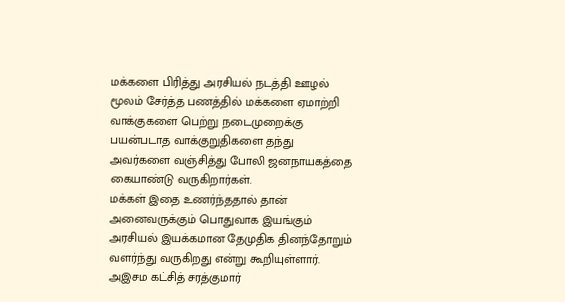மக்களை பிரித்து அரசியல் நடத்தி ஊழல் மூலம் சேர்த்த பணத்தில் மக்களை ஏமாற்றி வாக்குகளை பெற்று நடைமுறைக்கு பயன்படாத வாக்குறுதிகளை தந்து அவர்களை வஞ்சித்து போலி ஜனநாயகத்தை கையாண்டு வருகிறார்கள்.
மக்கள் இதை உணர்ந்ததால் தான் அனைவருக்கும் பொதுவாக இயங்கும் அரசியல் இயக்கமான தேமுதிக தினந்தோறும் வளர்ந்து வருகிறது என்று கூறியுள்ளார்.
அஇசம கட்சித் சரத்குமார்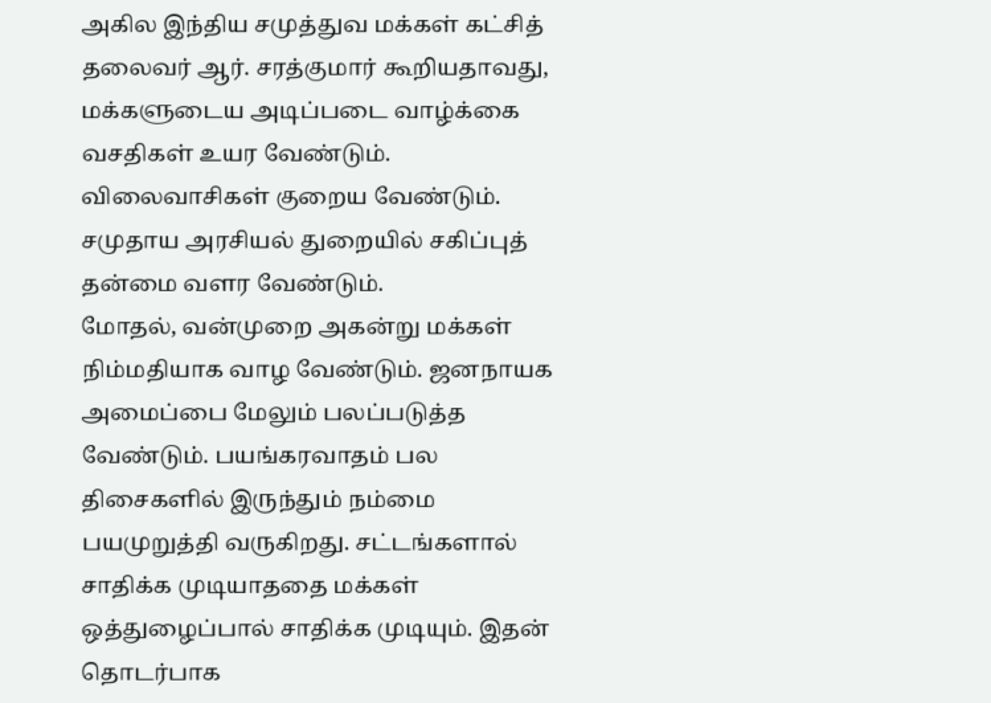அகில இந்திய சமுத்துவ மக்கள் கட்சித் தலைவர் ஆர். சரத்குமார் கூறியதாவது,
மக்களுடைய அடிப்படை வாழ்க்கை வசதிகள் உயர வேண்டும். விலைவாசிகள் குறைய வேண்டும். சமுதாய அரசியல் துறையில் சகிப்புத் தன்மை வளர வேண்டும்.
மோதல், வன்முறை அகன்று மக்கள் நிம்மதியாக வாழ வேண்டும். ஜனநாயக அமைப்பை மேலும் பலப்படுத்த வேண்டும். பயங்கரவாதம் பல திசைகளில் இருந்தும் நம்மை பயமுறுத்தி வருகிறது. சட்டங்களால் சாதிக்க முடியாததை மக்கள் ஒத்துழைப்பால் சாதிக்க முடியும். இதன் தொடர்பாக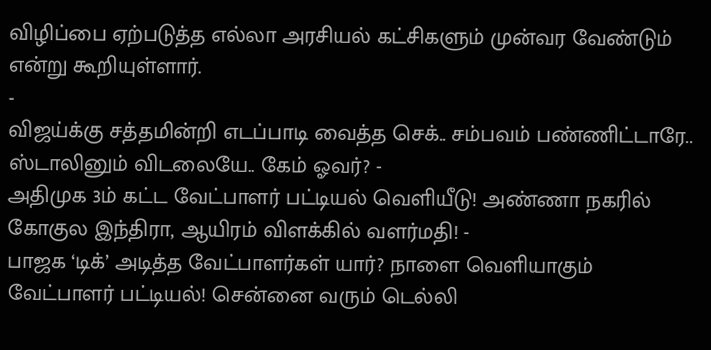விழிப்பை ஏற்படுத்த எல்லா அரசியல் கட்சிகளும் முன்வர வேண்டும் என்று கூறியுள்ளார்.
-
விஜய்க்கு சத்தமின்றி எடப்பாடி வைத்த செக்.. சம்பவம் பண்ணிட்டாரே.. ஸ்டாலினும் விடலையே.. கேம் ஓவர்? -
அதிமுக 3ம் கட்ட வேட்பாளர் பட்டியல் வெளியீடு! அண்ணா நகரில் கோகுல இந்திரா, ஆயிரம் விளக்கில் வளர்மதி! -
பாஜக ‘டிக்’ அடித்த வேட்பாளர்கள் யார்? நாளை வெளியாகும் வேட்பாளர் பட்டியல்! சென்னை வரும் டெல்லி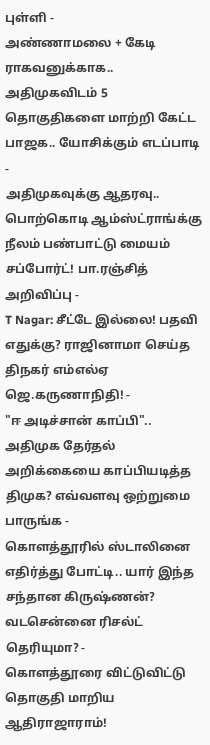புள்ளி -
அண்ணாமலை + கேடி ராகவனுக்காக.. அதிமுகவிடம் 5 தொகுதிகளை மாற்றி கேட்ட பாஜக.. யோசிக்கும் எடப்பாடி -
அதிமுகவுக்கு ஆதரவு.. பொற்கொடி ஆம்ஸ்ட்ராங்க்கு நீலம் பண்பாட்டு மையம் சப்போர்ட்! பா.ரஞ்சித் அறிவிப்பு -
T Nagar: சீட்டே இல்லை! பதவி எதுக்கு? ராஜினாமா செய்த திநகர் எம்எல்ஏ ஜெ.கருணாநிதி! -
"ஈ அடிச்சான் காப்பி".. அதிமுக தேர்தல் அறிக்கையை காப்பியடித்த திமுக? எவ்வளவு ஒற்றுமை பாருங்க -
கொளத்தூரில் ஸ்டாலினை எதிர்த்து போட்டி.. யார் இந்த சந்தான கிருஷ்ணன்? வடசென்னை ரிசல்ட் தெரியுமா? -
கொளத்தூரை விட்டுவிட்டு தொகுதி மாறிய ஆதிராஜாராம்!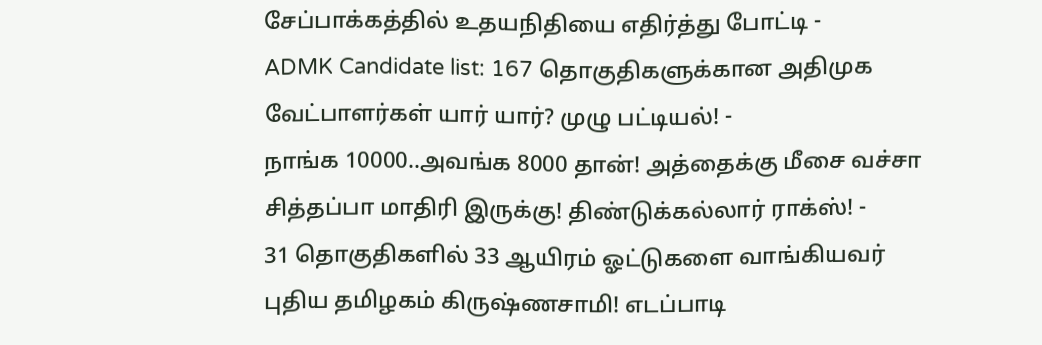சேப்பாக்கத்தில் உதயநிதியை எதிர்த்து போட்டி -
ADMK Candidate list: 167 தொகுதிகளுக்கான அதிமுக வேட்பாளர்கள் யார் யார்? முழு பட்டியல்! -
நாங்க 10000..அவங்க 8000 தான்! அத்தைக்கு மீசை வச்சா சித்தப்பா மாதிரி இருக்கு! திண்டுக்கல்லார் ராக்ஸ்! -
31 தொகுதிகளில் 33 ஆயிரம் ஓட்டுகளை வாங்கியவர் புதிய தமிழகம் கிருஷ்ணசாமி! எடப்பாடி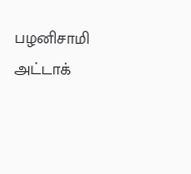பழனிசாமி அட்டாக்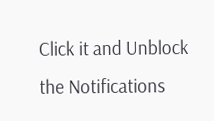Click it and Unblock the Notifications